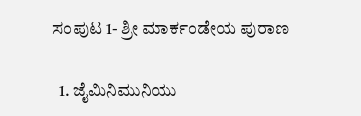ಸಂಪುಟ 1- ಶ್ರೀ ಮಾರ್ಕಂಡೇಯ ಪುರಾಣ

  1. ಜೈಮಿನಿಮುನಿಯು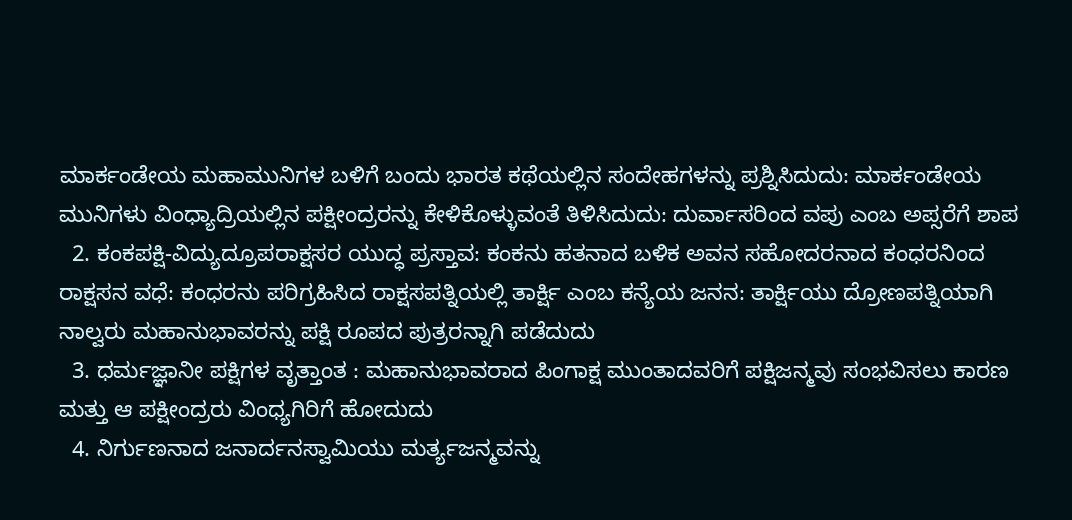ಮಾರ್ಕಂಡೇಯ ಮಹಾಮುನಿಗಳ ಬಳಿಗೆ ಬಂದು ಭಾರತ ಕಥೆಯಲ್ಲಿನ ಸಂದೇಹಗಳನ್ನು ಪ್ರಶ್ನಿಸಿದುದು: ಮಾರ್ಕಂಡೇಯ ಮುನಿಗಳು ವಿಂಧ್ಯಾದ್ರಿಯಲ್ಲಿನ ಪಕ್ಷೀಂದ್ರರನ್ನು ಕೇಳಿಕೊಳ್ಳುವಂತೆ ತಿಳಿಸಿದುದು: ದುರ್ವಾಸರಿಂದ ವಪು ಎಂಬ ಅಪ್ಸರೆಗೆ ಶಾಪ
  2. ಕಂಕಪಕ್ಷಿ-ವಿದ್ಯುದ್ರೂಪರಾಕ್ಷಸರ ಯುದ್ಧ ಪ್ರಸ್ತಾವ: ಕಂಕನು ಹತನಾದ ಬಳಿಕ ಅವನ ಸಹೋದರನಾದ ಕಂಧರನಿಂದ ರಾಕ್ಷಸನ ವಧೆ: ಕಂಧರನು ಪರಿಗ್ರಹಿಸಿದ ರಾಕ್ಷಸಪತ್ನಿಯಲ್ಲಿ ತಾರ್ಕ್ಷಿ ಎಂಬ ಕನ್ಯೆಯ ಜನನ: ತಾರ್ಕ್ಷಿಯು ದ್ರೋಣಪತ್ನಿಯಾಗಿ ನಾಲ್ವರು ಮಹಾನುಭಾವರನ್ನು ಪಕ್ಷಿ ರೂಪದ ಪುತ್ರರನ್ನಾಗಿ ಪಡೆದುದು
  3. ಧರ್ಮಜ್ಞಾನೀ ಪಕ್ಷಿಗಳ ವೃತ್ತಾಂತ : ಮಹಾನುಭಾವರಾದ ಪಿಂಗಾಕ್ಷ ಮುಂತಾದವರಿಗೆ ಪಕ್ಷಿಜನ್ಮವು ಸಂಭವಿಸಲು ಕಾರಣ ಮತ್ತು ಆ ಪಕ್ಷೀಂದ್ರರು ವಿಂಧ್ಯಗಿರಿಗೆ ಹೋದುದು
  4. ನಿರ್ಗುಣನಾದ ಜನಾರ್ದನಸ್ವಾಮಿಯು ಮರ್ತ್ಯಜನ್ಮವನ್ನು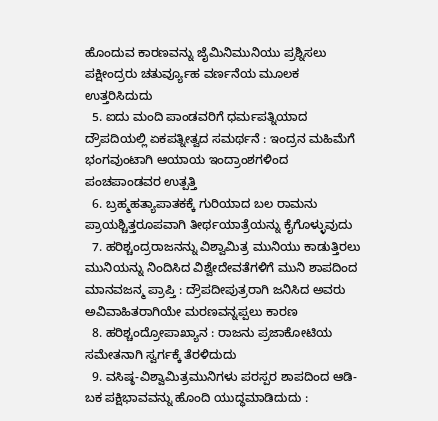ಹೊಂದುವ ಕಾರಣವನ್ನು ಜೈಮಿನಿಮುನಿಯು ಪ್ರಶ್ನಿಸಲು ಪಕ್ಷೀಂದ್ರರು ಚತುರ್ವ್ಯೂಹ ವರ್ಣನೆಯ ಮೂಲಕ ಉತ್ತರಿಸಿದುದು
  5. ಐದು ಮಂದಿ ಪಾಂಡವರಿಗೆ ಧರ್ಮಪತ್ನಿಯಾದ ದ್ರೌಪದಿಯಲ್ಲಿ ಏಕಪತ್ನೀತ್ವದ ಸಮರ್ಥನೆ : ಇಂದ್ರನ ಮಹಿಮೆಗೆ ಭಂಗವುಂಟಾಗಿ ಆಯಾಯ ಇಂದ್ರಾಂಶಗಳಿಂದ ಪಂಚಪಾಂಡವರ ಉತ್ಪತ್ತಿ
  6. ಬ್ರಹ್ಮಹತ್ಯಾಪಾತಕಕ್ಕೆ ಗುರಿಯಾದ ಬಲ ರಾಮನು ಪ್ರಾಯಶ್ಚಿತ್ತರೂಪವಾಗಿ ತೀರ್ಥಯಾತ್ರೆಯನ್ನು ಕೈಗೊಳ್ಳುವುದು
  7. ಹರಿಶ್ಚಂದ್ರರಾಜನನ್ನು ವಿಶ್ವಾಮಿತ್ರ ಮುನಿಯು ಕಾಡುತ್ತಿರಲು ಮುನಿಯನ್ನು ನಿಂದಿಸಿದ ವಿಶ್ವೇದೇವತೆಗಳಿಗೆ ಮುನಿ ಶಾಪದಿಂದ ಮಾನವಜನ್ಮ ಪ್ರಾಪ್ತಿ : ದ್ರೌಪದೀಪುತ್ರರಾಗಿ ಜನಿಸಿದ ಅವರು ಅವಿವಾಹಿತರಾಗಿಯೇ ಮರಣವನ್ನಪ್ಪಲು ಕಾರಣ
  8. ಹರಿಶ್ಚಂದ್ರೋಪಾಖ್ಯಾನ : ರಾಜನು ಪ್ರಜಾಕೋಟಿಯ ಸಮೇತನಾಗಿ ಸ್ವರ್ಗಕ್ಕೆ ತೆರಳಿದುದು
  9. ವಸಿಷ್ಠ-ವಿಶ್ವಾಮಿತ್ರಮುನಿಗಳು ಪರಸ್ಪರ ಶಾಪದಿಂದ ಆಡಿ-ಬಕ ಪಕ್ಷಿಭಾವವನ್ನು ಹೊಂದಿ ಯುದ್ಧಮಾಡಿದುದು :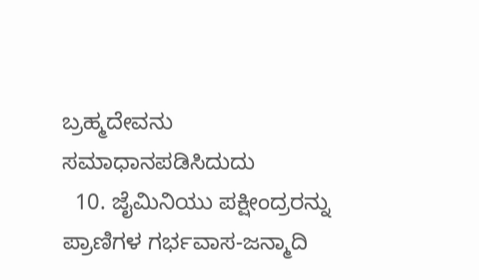ಬ್ರಹ್ಮದೇವನು ಸಮಾಧಾನಪಡಿಸಿದುದು
  10. ಜೈಮಿನಿಯು ಪಕ್ಷೀಂದ್ರರನ್ನು ಪ್ರಾಣಿಗಳ ಗರ್ಭವಾಸ-ಜನ್ಮಾದಿ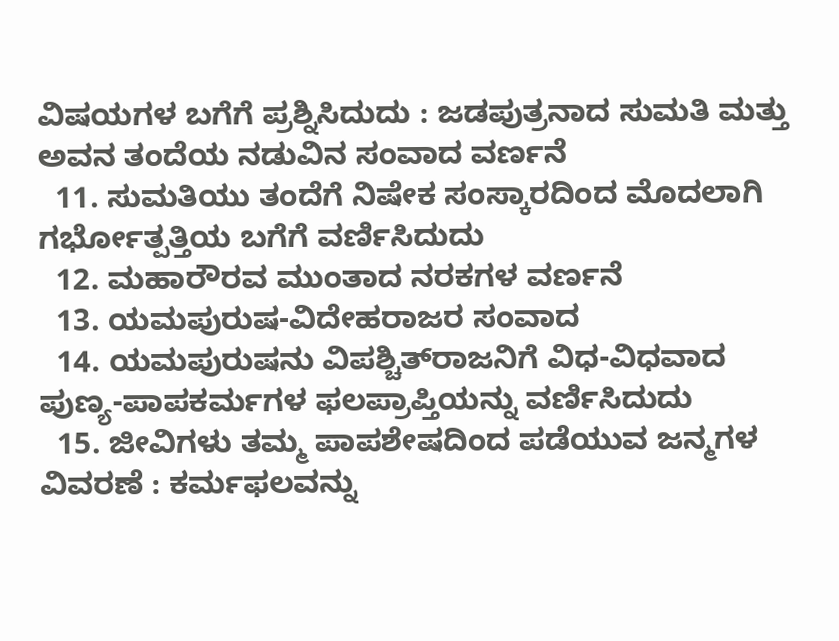ವಿಷಯಗಳ ಬಗೆಗೆ ಪ್ರಶ್ನಿಸಿದುದು : ಜಡಪುತ್ರನಾದ ಸುಮತಿ ಮತ್ತು ಅವನ ತಂದೆಯ ನಡುವಿನ ಸಂವಾದ ವರ್ಣನೆ
  11. ಸುಮತಿಯು ತಂದೆಗೆ ನಿಷೇಕ ಸಂಸ್ಕಾರದಿಂದ ಮೊದಲಾಗಿ ಗರ್ಭೋತ್ಪತ್ತಿಯ ಬಗೆಗೆ ವರ್ಣಿಸಿದುದು
  12. ಮಹಾರೌರವ ಮುಂತಾದ ನರಕಗಳ ವರ್ಣನೆ
  13. ಯಮಪುರುಷ-ವಿದೇಹರಾಜರ ಸಂವಾದ
  14. ಯಮಪುರುಷನು ವಿಪಶ್ಚಿತ್‍ರಾಜನಿಗೆ ವಿಧ-ವಿಧವಾದ ಪುಣ್ಯ-ಪಾಪಕರ್ಮಗಳ ಫಲಪ್ರಾಪ್ತಿಯನ್ನು ವರ್ಣಿಸಿದುದು
  15. ಜೀವಿಗಳು ತಮ್ಮ ಪಾಪಶೇಷದಿಂದ ಪಡೆಯುವ ಜನ್ಮಗಳ ವಿವರಣೆ : ಕರ್ಮಫಲವನ್ನು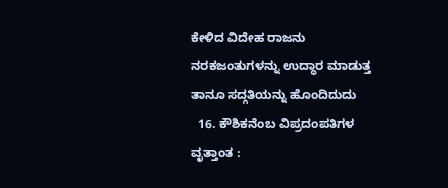ಕೇಳಿದ ವಿದೇಹ ರಾಜನು ನರಕಜಂತುಗಳನ್ನು ಉದ್ಧಾರ ಮಾಡುತ್ತ ತಾನೂ ಸದ್ಗತಿಯನ್ನು ಹೊಂದಿದುದು
  16. ಕೌಶಿಕನೆಂಬ ವಿಪ್ರದಂಪತಿಗಳ ವೃತ್ತಾಂತ :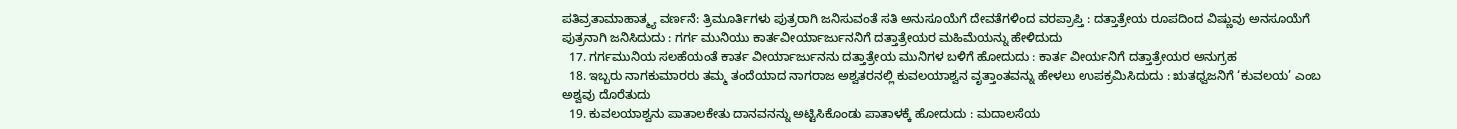ಪತಿವ್ರತಾಮಾಹಾತ್ಮ್ಯ ವರ್ಣನೆ: ತ್ರಿಮೂರ್ತಿಗಳು ಪುತ್ರರಾಗಿ ಜನಿಸುವಂತೆ ಸತಿ ಅನುಸೂಯೆಗೆ ದೇವತೆಗಳಿಂದ ವರಪ್ರಾಪ್ತಿ : ದತ್ತಾತ್ರೇಯ ರೂಪದಿಂದ ವಿಷ್ಣುವು ಅನಸೂಯೆಗೆ ಪುತ್ರನಾಗಿ ಜನಿಸಿದುದು : ಗರ್ಗ ಮುನಿಯು ಕಾರ್ತವೀರ್ಯಾರ್ಜುನನಿಗೆ ದತ್ತಾತ್ರೇಯರ ಮಹಿಮೆಯನ್ನು ಹೇಳಿದುದು
  17. ಗರ್ಗಮುನಿಯ ಸಲಹೆಯಂತೆ ಕಾರ್ತ ವೀರ್ಯಾರ್ಜುನನು ದತ್ತಾತ್ರೇಯ ಮುನಿಗಳ ಬಳಿಗೆ ಹೋದುದು : ಕಾರ್ತ ವೀರ್ಯನಿಗೆ ದತ್ತಾತ್ರೇಯರ ಅನುಗ್ರಹ
  18. ಇಬ್ಬರು ನಾಗಕುಮಾರರು ತಮ್ಮ ತಂದೆಯಾದ ನಾಗರಾಜ ಅಶ್ವತರನಲ್ಲಿ ಕುವಲಯಾಶ್ವನ ವೃತ್ತಾಂತವನ್ನು ಹೇಳಲು ಉಪಕ್ರಮಿಸಿದುದು : ಋತಧ್ವಜನಿಗೆ ‘ಕುವಲಯ’ ಎಂಬ ಅಶ್ವವು ದೊರೆತುದು
  19. ಕುವಲಯಾಶ್ವನು ಪಾತಾಲಕೇತು ದಾನವನನ್ನು ಅಟ್ಟಿಸಿಕೊಂಡು ಪಾತಾಳಕ್ಕೆ ಹೋದುದು : ಮದಾಲಸೆಯ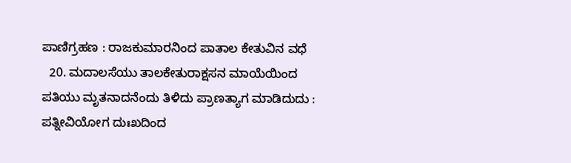ಪಾಣಿಗ್ರಹಣ : ರಾಜಕುಮಾರನಿಂದ ಪಾತಾಲ ಕೇತುವಿನ ವಧೆ
  20. ಮದಾಲಸೆಯು ತಾಲಕೇತುರಾಕ್ಷಸನ ಮಾಯೆಯಿಂದ ಪತಿಯು ಮೃತನಾದನೆಂದು ತಿಳಿದು ಪ್ರಾಣತ್ಯಾಗ ಮಾಡಿದುದು : ಪತ್ನೀವಿಯೋಗ ದುಃಖದಿಂದ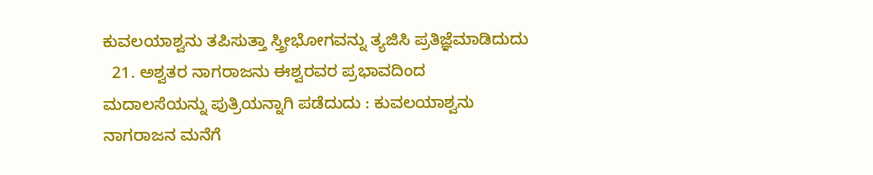ಕುವಲಯಾಶ್ವನು ತಪಿಸುತ್ತಾ ಸ್ತ್ರೀಭೋಗವನ್ನು ತ್ಯಜಿಸಿ ಪ್ರತಿಜ್ಞೆಮಾಡಿದುದು
  21. ಅಶ್ವತರ ನಾಗರಾಜನು ಈಶ್ವರವರ ಪ್ರಭಾವದಿಂದ ಮದಾಲಸೆಯನ್ನು ಪುತ್ರಿಯನ್ನಾಗಿ ಪಡೆದುದು : ಕುವಲಯಾಶ್ವನು ನಾಗರಾಜನ ಮನೆಗೆ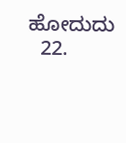ಹೋದುದು
  22.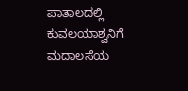ಪಾತಾಲದಲ್ಲಿ ಕುವಲಯಾಶ್ವನಿಗೆ ಮದಾಲಸೆಯ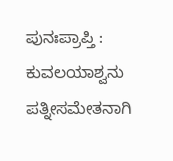ಪುನಃಪ್ರಾಪ್ತಿ : ಕುವಲಯಾಶ್ವನು ಪತ್ನೀಸಮೇತನಾಗಿ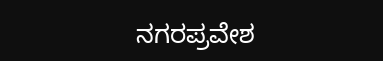ನಗರಪ್ರವೇಶ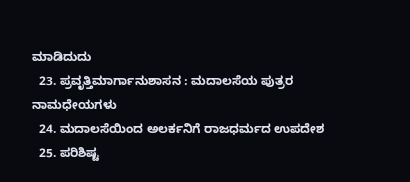ಮಾಡಿದುದು
  23. ಪ್ರವೃತ್ತಿಮಾರ್ಗಾನುಶಾಸನ : ಮದಾಲಸೆಯ ಪುತ್ರರ ನಾಮಧೇಯಗಳು
  24. ಮದಾಲಸೆಯಿಂದ ಅಲರ್ಕನಿಗೆ ರಾಜಧರ್ಮದ ಉಪದೇಶ
  25. ಪರಿಶಿಷ್ಟ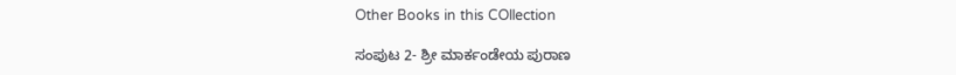Other Books in this COllection

ಸಂಪುಟ 2- ಶ್ರೀ ಮಾರ್ಕಂಡೇಯ ಪುರಾಣ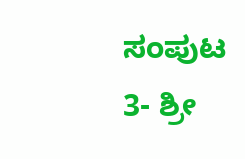ಸಂಪುಟ 3- ಶ್ರೀ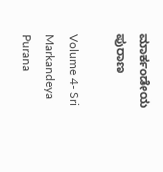ಮಾರ್ಕಂಡೇಯ ಪುರಾಣ

Volume 4- Sri Markandeya Purana